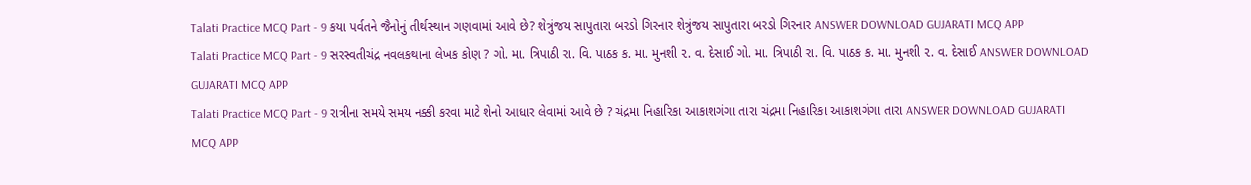Talati Practice MCQ Part - 9 કયા પર્વતને જૈનોનું તીર્થસ્થાન ગણવામાં આવે છે? શેત્રુંજય સાપુતારા બરડો ગિરનાર શેત્રુંજય સાપુતારા બરડો ગિરનાર ANSWER DOWNLOAD GUJARATI MCQ APP
Talati Practice MCQ Part - 9 સરસ્વતીચંદ્ર નવલકથાના લેખક કોણ ? ગો. મા. ત્રિપાઠી રા. વિ. પાઠક ક. મા. મુનશી ૨. વ. દેસાઈ ગો. મા. ત્રિપાઠી રા. વિ. પાઠક ક. મા. મુનશી ૨. વ. દેસાઈ ANSWER DOWNLOAD GUJARATI MCQ APP
Talati Practice MCQ Part - 9 રાત્રીના સમયે સમય નક્કી કરવા માટે શેનો આધાર લેવામાં આવે છે ? ચંદ્રમા નિહારિકા આકાશગંગા તારા ચંદ્રમા નિહારિકા આકાશગંગા તારા ANSWER DOWNLOAD GUJARATI MCQ APP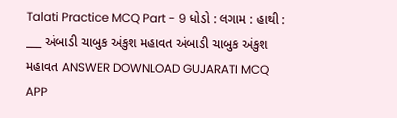Talati Practice MCQ Part - 9 ધોડો : લગામ : હાથી : ___ અંબાડી ચાબુક અંકુશ મહાવત અંબાડી ચાબુક અંકુશ મહાવત ANSWER DOWNLOAD GUJARATI MCQ APP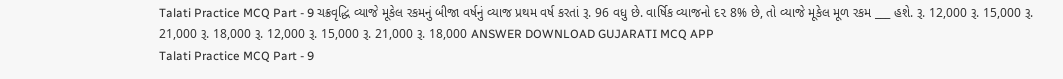Talati Practice MCQ Part - 9 ચક્રવૃદ્ધિ વ્યાજે મૂકેલ રકમનું બીજા વર્ષનું વ્યાજ પ્રથમ વર્ષ કરતાં રૂ. 96 વધુ છે. વાર્ષિક વ્યાજનો દ૨ 8% છે, તો વ્યાજે મૂકેલ મૂળ રકમ ___ હશે. રૂ. 12,000 રૂ. 15,000 રૂ. 21,000 રૂ. 18,000 રૂ. 12,000 રૂ. 15,000 રૂ. 21,000 રૂ. 18,000 ANSWER DOWNLOAD GUJARATI MCQ APP
Talati Practice MCQ Part - 9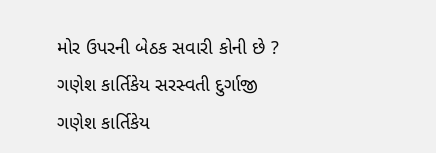મોર ઉપરની બેઠક સવારી કોની છે ? ગણેશ કાર્તિકેય સરસ્વતી દુર્ગાજી ગણેશ કાર્તિકેય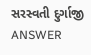સરસ્વતી દુર્ગાજી ANSWER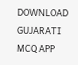DOWNLOAD GUJARATI MCQ APP